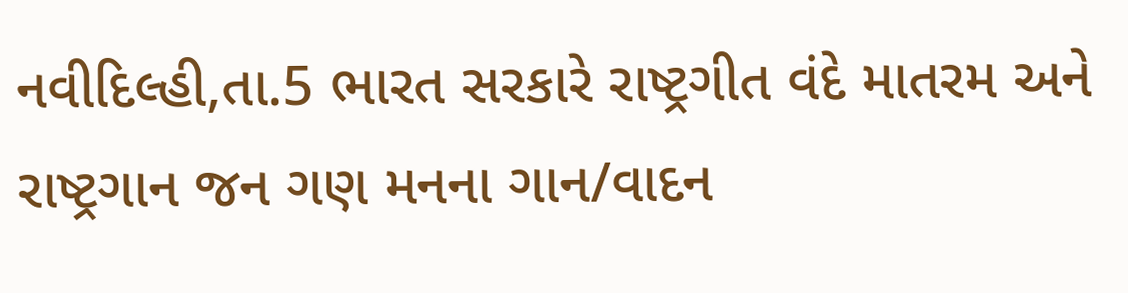નવીદિલ્હી,તા.5 ભારત સરકારે રાષ્ટ્રગીત વંદે માતરમ અને રાષ્ટ્રગાન જન ગણ મનના ગાન/વાદન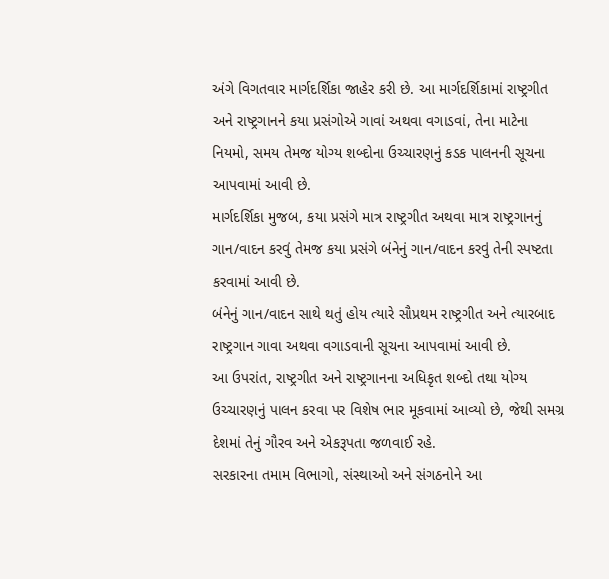અંગે વિગતવાર માર્ગદર્શિકા જાહેર કરી છે. આ માર્ગદર્શિકામાં રાષ્ટ્રગીત અને રાષ્ટ્રગાનને કયા પ્રસંગોએ ગાવાં અથવા વગાડવાં, તેના માટેના નિયમો, સમય તેમજ યોગ્ય શબ્દોના ઉચ્ચારણનું કડક પાલનની સૂચના આપવામાં આવી છે.
માર્ગદર્શિકા મુજબ, કયા પ્રસંગે માત્ર રાષ્ટ્રગીત અથવા માત્ર રાષ્ટ્રગાનનું ગાન/વાદન કરવું તેમજ કયા પ્રસંગે બંનેનું ગાન/વાદન કરવું તેની સ્પષ્ટતા કરવામાં આવી છે.
બંનેનું ગાન/વાદન સાથે થતું હોય ત્યારે સૌપ્રથમ રાષ્ટ્રગીત અને ત્યારબાદ રાષ્ટ્રગાન ગાવા અથવા વગાડવાની સૂચના આપવામાં આવી છે.
આ ઉપરાંત, રાષ્ટ્રગીત અને રાષ્ટ્રગાનના અધિકૃત શબ્દો તથા યોગ્ય ઉચ્ચારણનું પાલન કરવા પર વિશેષ ભાર મૂકવામાં આવ્યો છે, જેથી સમગ્ર દેશમાં તેનું ગૌરવ અને એકરૂપતા જળવાઈ રહે.
સરકારના તમામ વિભાગો, સંસ્થાઓ અને સંગઠનોને આ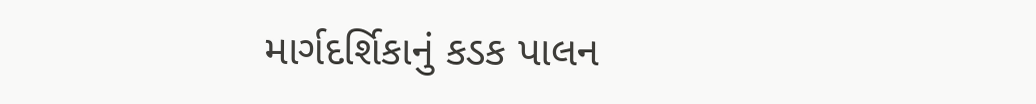માર્ગદર્શિકાનું કડક પાલન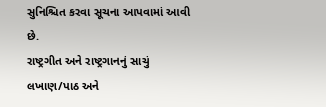સુનિશ્ચિત કરવા સૂચના આપવામાં આવી છે.
રાષ્ટ્રગીત અને રાષ્ટ્રગાનનું સાચું લખાણ/પાઠ અને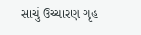સાચું ઉચ્ચારણ ગૃહ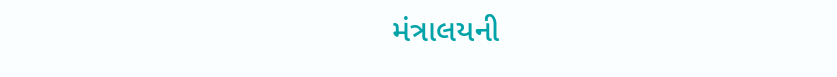મંત્રાલયની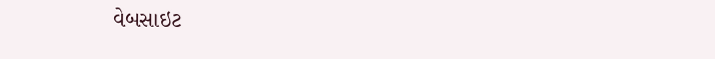વેબસાઇટ